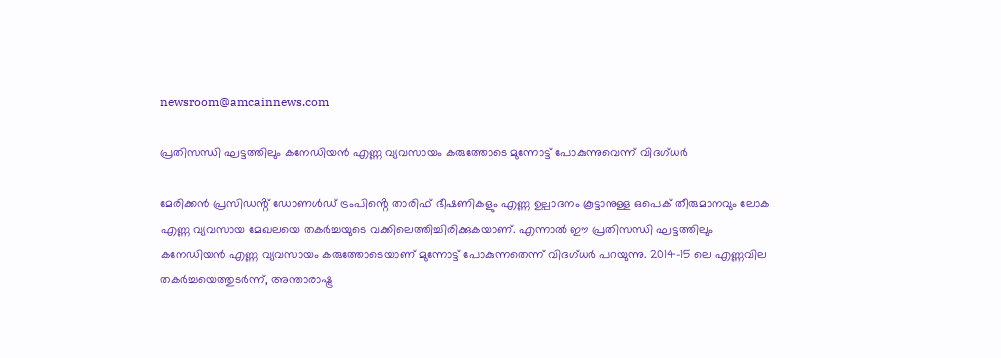newsroom@amcainnews.com

പ്രതിസന്ധി ഘട്ടത്തിലും കനേഡിയൻ എണ്ണ വ്യവസായം കരുത്തോടെ മുന്നോട്ട് പോകുന്നുവെന്ന് വിദഗ്ധർ

മേരിക്കൻ പ്രസിഡൻ്റ് ഡോണൾഡ് ട്രംപിൻ്റെ താരിഫ് ഭീഷണികളും എണ്ണ ഉല്പാദനം കൂട്ടാനുള്ള ഒപെക് തീരുമാനവും ലോക എണ്ണ വ്യവസായ മേഖലയെ തകർച്ചയുടെ വക്കിലെത്തിച്ചിരിക്കുകയാണ്. എന്നാൽ ഈ പ്രതിസന്ധി ഘട്ടത്തിലും കനേഡിയൻ എണ്ണ വ്യവസായം കരുത്തോടെയാണ് മുന്നോട്ട് പോകുന്നതെന്ന് വിദഗ്ധർ പറയുന്നു. 2014-15 ലെ എണ്ണവില തകർച്ചയെത്തുടർന്ന്, അന്താരാഷ്ട്ര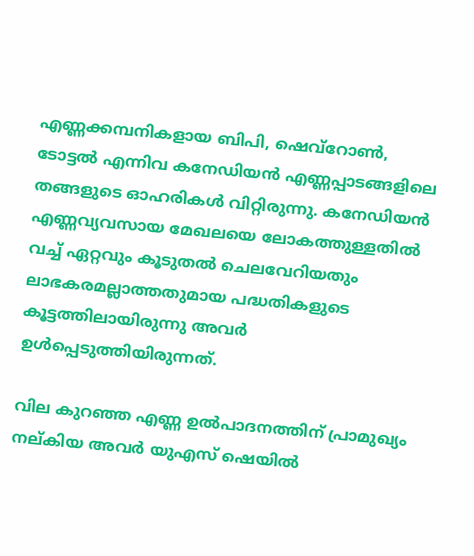എണ്ണക്കമ്പനികളായ ബിപി, ഷെവ്‌റോൺ, ടോട്ടൽ എന്നിവ കനേഡിയൻ എണ്ണപ്പാടങ്ങളിലെ തങ്ങളുടെ ഓഹരികൾ വിറ്റിരുന്നു. കനേഡിയൻ എണ്ണവ്യവസായ മേഖലയെ ലോകത്തുള്ളതിൽ വച്ച് ഏറ്റവും കൂടുതൽ ചെലവേറിയതും ലാഭകരമല്ലാത്തതുമായ പദ്ധതികളുടെ കൂട്ടത്തിലായിരുന്നു അവർ ഉൾപ്പെടുത്തിയിരുന്നത്.

വില കുറഞ്ഞ എണ്ണ ഉൽപാദനത്തിന് പ്രാമുഖ്യം നല്കിയ അവർ യുഎസ് ഷെയിൽ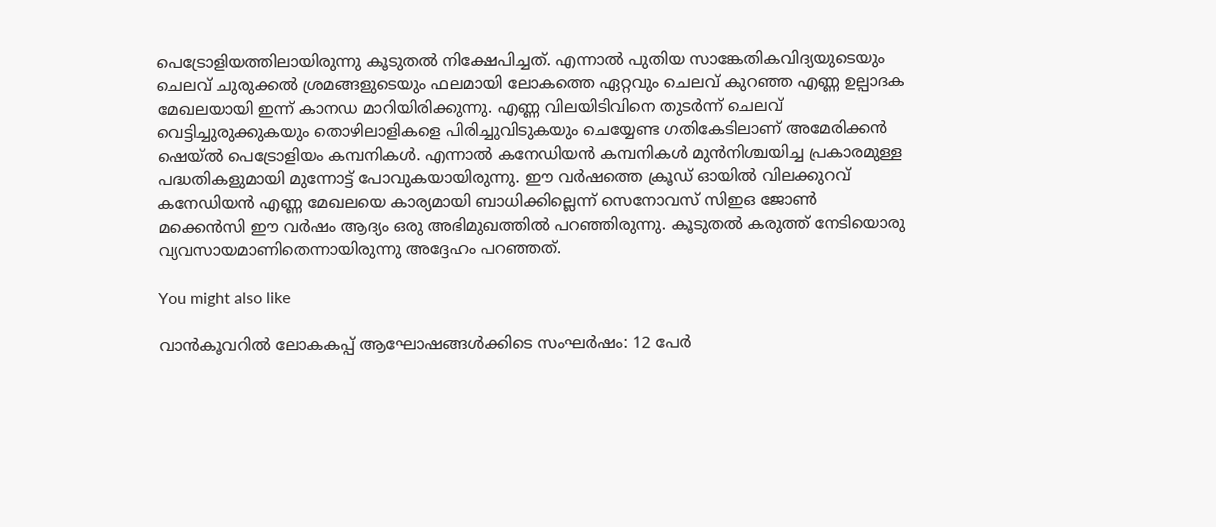പെട്രോളിയത്തിലായിരുന്നു കൂടുതൽ നിക്ഷേപിച്ചത്. എന്നാൽ പുതിയ സാങ്കേതികവിദ്യയുടെയും ചെലവ് ചുരുക്കൽ ശ്രമങ്ങളുടെയും ഫലമായി ലോകത്തെ ഏറ്റവും ചെലവ് കുറഞ്ഞ എണ്ണ ഉല്പാദക മേഖലയായി ഇന്ന് കാനഡ മാറിയിരിക്കുന്നു. എണ്ണ വിലയിടിവിനെ തുടർന്ന് ചെലവ് വെട്ടിച്ചുരുക്കുകയും തൊഴിലാളികളെ പിരിച്ചുവിടുകയും ചെയ്യേണ്ട ഗതികേടിലാണ് അമേരിക്കൻ ഷെയ്ൽ പെട്രോളിയം കമ്പനികൾ. എന്നാൽ കനേഡിയൻ കമ്പനികൾ മുൻനിശ്ചയിച്ച പ്രകാരമുള്ള പദ്ധതികളുമായി മുന്നോട്ട് പോവുകയായിരുന്നു. ഈ വർഷത്തെ ക്രൂഡ് ഓയിൽ വിലക്കുറവ് കനേഡിയൻ എണ്ണ മേഖലയെ കാര്യമായി ബാധിക്കില്ലെന്ന് സെനോവസ് സിഇഒ ജോൺ മക്കെൻസി ഈ വർഷം ആദ്യം ഒരു അഭിമുഖത്തിൽ പറഞ്ഞിരുന്നു. കൂടുതൽ കരുത്ത് നേടിയൊരു വ്യവസായമാണിതെന്നായിരുന്നു അദ്ദേഹം പറഞ്ഞത്.

You might also like

വാൻകൂവറിൽ ലോകകപ്പ് ആഘോഷങ്ങൾക്കിടെ സംഘർഷം: 12 പേർ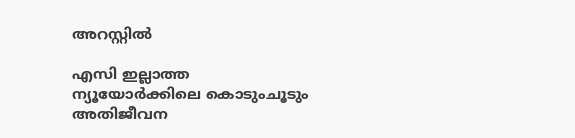അറസ്റ്റിൽ

എസി ഇല്ലാത്ത ന്യൂയോർക്കിലെ കൊടുംചൂടും അതിജീവന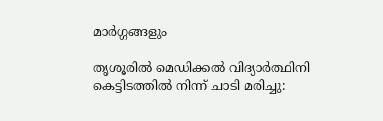മാർഗ്ഗങ്ങളും

തൃശൂരിൽ മെഡിക്കൽ വിദ്യാർത്ഥിനി കെട്ടിടത്തിൽ നിന്ന് ചാടി മരിച്ചു: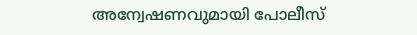അന്വേഷണവുമായി പോലീസ്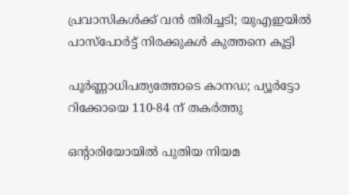പ്രവാസികൾക്ക് വൻ തിരിച്ചടി; യുഎഇയിൽ പാസ്‌പോർട്ട് നിരക്കുകൾ കുത്തനെ കൂട്ടി

പൂർണ്ണാധിപത്യത്തോടെ കാനഡ; പ്യൂർട്ടോ റിക്കോയെ 110-84 ന് തകർത്തു

ഒൻ്റാരിയോയിൽ പുതിയ നിയമ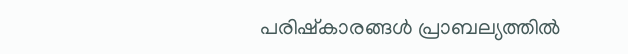പരിഷ്കാരങ്ങൾ പ്രാബല്യത്തിൽ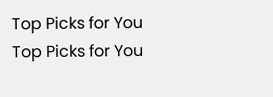Top Picks for You
Top Picks for You